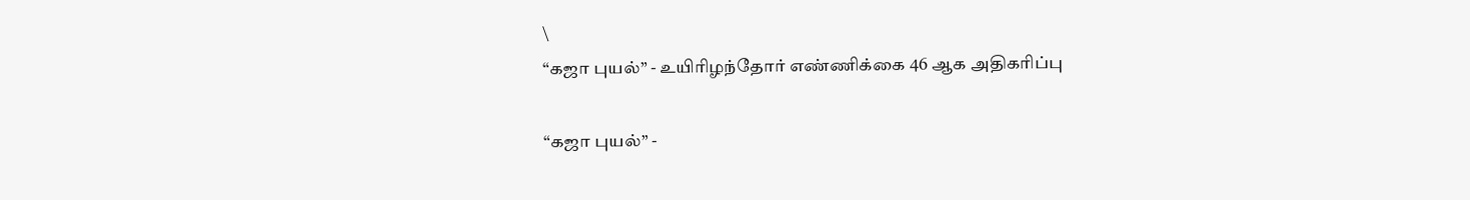\
“கஜா புயல்” - உயிரிழந்தோர் எண்ணிக்கை 46 ஆக அதிகரிப்பு

“கஜா புயல்” -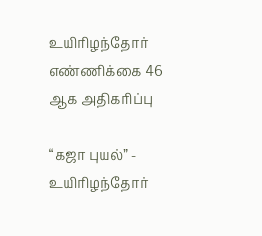உயிரிழந்தோர் எண்ணிக்கை 46 ஆக அதிகரிப்பு

“கஜா புயல்” - உயிரிழந்தோர்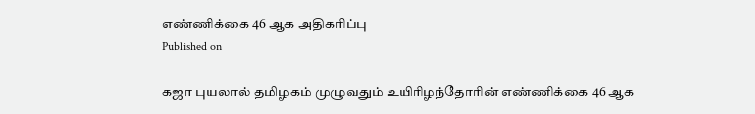எண்ணிக்கை 46 ஆக அதிகரிப்பு
Published on

கஜா புயலால் தமிழகம் முழுவதும் உயிரிழந்தோரின் எண்ணிக்கை 46 ஆக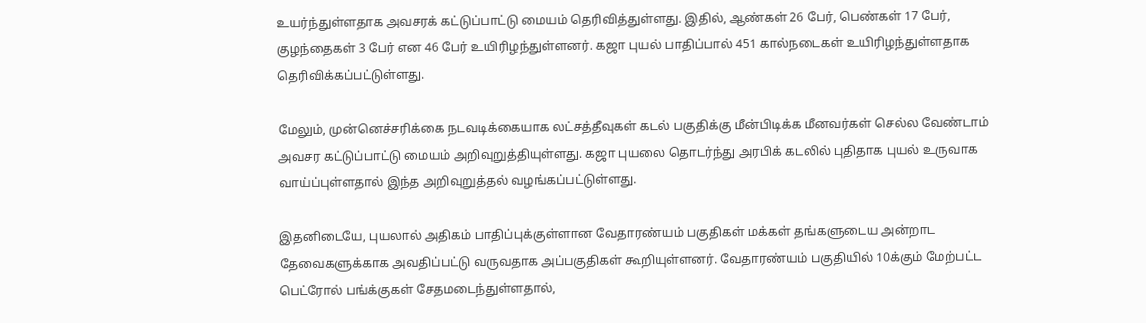உயர்ந்துள்ளதாக அவசரக் கட்டுப்பாட்டு மையம் தெரிவித்துள்ளது. இதில், ஆண்கள் 26 பேர், பெண்கள் 17 பேர், குழந்தைகள் 3 பேர் என 46 பேர் உயிரிழந்துள்ளனர். கஜா புயல் பாதிப்பால் 451 கால்நடைகள் உயிரிழந்துள்ளதாக தெரிவிக்கப்பட்டுள்ளது.

மேலும், முன்னெச்சரிக்கை நடவடிக்கையாக லட்சத்தீவுகள் கடல் பகுதிக்கு மீன்பிடிக்க மீனவர்கள் செல்ல வேண்டாம் அவசர கட்டுப்பாட்டு மையம் அறிவுறுத்தியுள்ளது. கஜா புயலை தொடர்ந்து அரபிக் கடலில் புதிதாக புயல் உருவாக வாய்ப்புள்ளதால் இந்த அறிவுறுத்தல் வழங்கப்பட்டுள்ளது.

இதனிடையே, புயலால் அதிகம் பாதிப்புக்குள்ளான வேதாரண்யம் பகுதிகள் மக்கள் தங்களுடைய அன்றாட தேவைகளுக்காக அவதிப்பட்டு வருவதாக அப்பகுதிகள் கூறியுள்ளனர். வேதாரண்யம் பகுதியில் 10க்கும் மேற்பட்ட பெட்ரோல் பங்க்குகள் சேதமடைந்துள்ளதால்,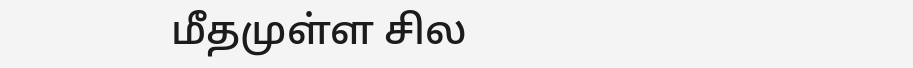மீதமுள்ள சில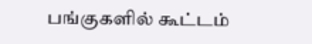பங்குகளில் கூட்டம்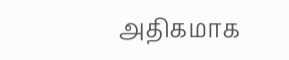அதிகமாக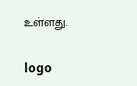உள்ளது.

logo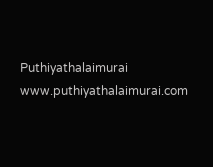Puthiyathalaimurai
www.puthiyathalaimurai.com